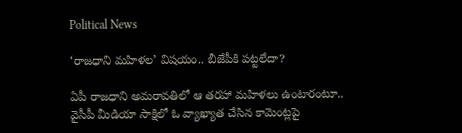Political News

‘రాజ‌ధాని మ‌హిళ‌ల’ విష‌యం.. బీజేపీకి ప‌ట్ట‌లేదా?

ఏపీ రాజ‌ధాని అమ‌రావ‌తిలో ఆ త‌ర‌హా మ‌హిళ‌లు ఉంటారంటూ.. వైసీపీ మీడియా సాక్షిలో ఓ వ్యాఖ్యాత చేసిన కామెంట్ల‌పై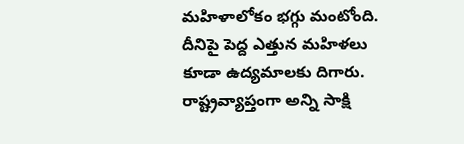మ‌హిళాలోకం భ‌గ్గు మంటోంది. దీనిపై పెద్ద ఎత్తున మ‌హిళ‌లు కూడా ఉద్యమాలకు దిగారు. రాష్ట్రవ్యాప్తంగా అన్ని సాక్షి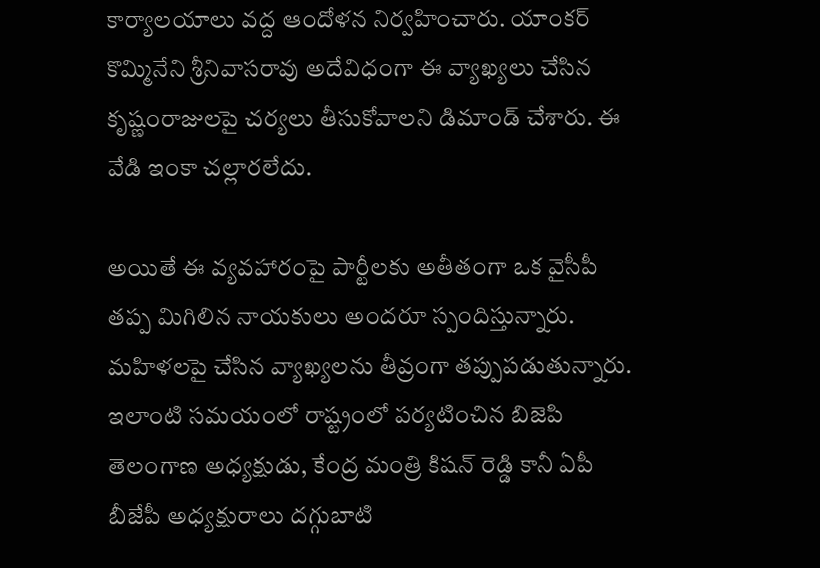కార్యాలయాలు వద్ద ఆందోళన నిర్వహించారు. యాంక‌ర్‌ కొమ్మినేని శ్రీనివాసరావు అదేవిధంగా ఈ వ్యాఖ్యలు చేసిన కృష్ణంరాజులపై చర్యలు తీసుకోవాలని డిమాండ్ చేశారు. ఈ వేడి ఇంకా చల్లారలేదు.

అయితే ఈ వ్యవహారంపై పార్టీలకు అతీతంగా ఒక వైసీపీ తప్ప మిగిలిన నాయకులు అందరూ స్పందిస్తున్నారు. మహిళలపై చేసిన వ్యాఖ్యలను తీవ్రంగా తప్పుపడుతున్నారు. ఇలాంటి సమయంలో రాష్ట్రంలో పర్యటించిన బిజెపి తెలంగాణ అధ్యక్షుడు, కేంద్ర మంత్రి కిషన్ రెడ్డి కానీ ఏపీ బీజేపీ అధ్యక్షురాలు దగ్గుబాటి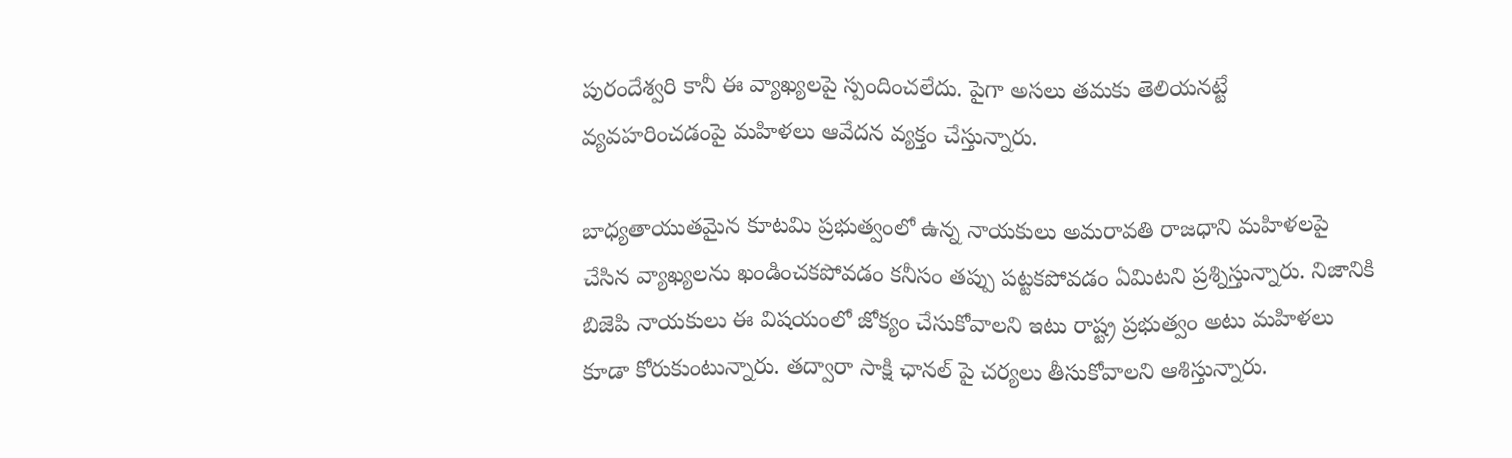పురందేశ్వరి కానీ ఈ వ్యాఖ్యలపై స్పందించలేదు. పైగా అసలు తమకు తెలియనట్టే వ్యవహరించడంపై మహిళలు ఆవేదన వ్యక్తం చేస్తున్నారు.

బాధ్యతాయుతమైన కూటమి ప్రభుత్వంలో ఉన్న నాయకులు అమరావతి రాజధాని మహిళలపై చేసిన వ్యాఖ్యలను ఖండించకపోవడం కనీసం తప్పు పట్టకపోవడం ఏమిటని ప్రశ్నిస్తున్నారు. నిజానికి బిజెపి నాయకులు ఈ విషయంలో జోక్యం చేసుకోవాలని ఇటు రాష్ట్ర ప్రభుత్వం అటు మహిళలు కూడా కోరుకుంటున్నారు. తద్వారా సాక్షి ఛానల్ పై చర్యలు తీసుకోవాలని ఆశిస్తున్నారు.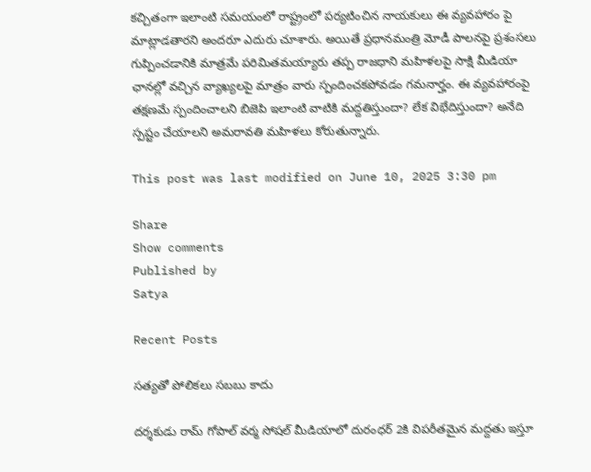కచ్చితంగా ఇలాంటి సమయంలో రాష్ట్రంలో పర్యటించిన నాయకులు ఈ వ్యవహారం పై మాట్లాడతారని అందరూ ఎదురు చూశారు. అయితే ప్రధానమంత్రి మోడీ పాలనపై ప్రశంసలు గుప్పించ‌డానికి మాత్రమే పరిమితమయ్యారు తప్ప రాజధాని మహిళలపై సాక్షి మీడియా ఛానల్లో వచ్చిన వ్యాఖ్యలపై మాత్రం వారు స్పందించకపోవడం గమనార్హం. ఈ వ్యవహారంపై తక్షణమే స్పందించాలని బిజెపి ఇలాంటి వాటికి మద్దతిస్తుందా? లేక విభేదిస్తుందా? అనేది స్పష్టం చేయాలని అమరావతి మహిళలు కోరుతున్నారు.

This post was last modified on June 10, 2025 3:30 pm

Share
Show comments
Published by
Satya

Recent Posts

సత్యతో పోలికలు సబబు కాదు

దర్శకుడు రామ్ గోపాల్ వర్మ సోషల్ మీడియాలో దురంధర్ 2కి విపరీతమైన మద్దతు ఇస్తూ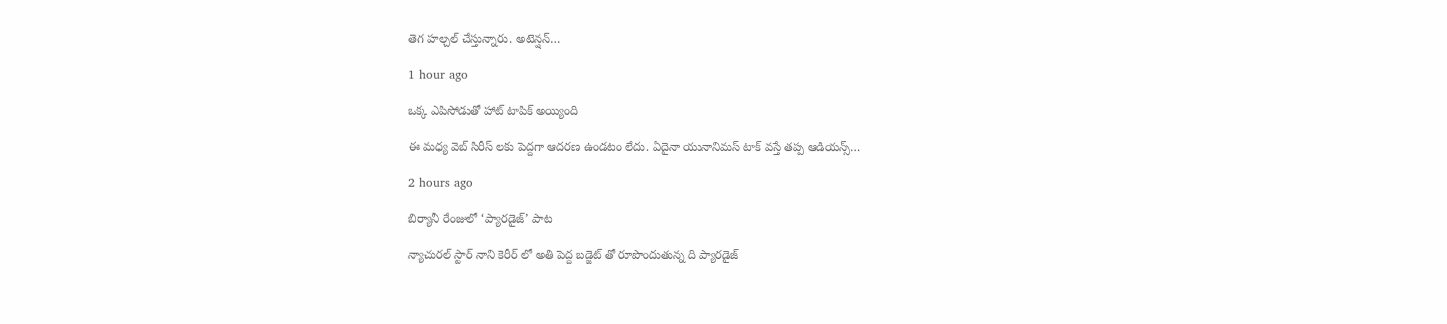తెగ హల్చల్ చేస్తున్నారు. అటెన్షన్…

1 hour ago

ఒక్క ఎపిసోడుతో హాట్ టాపిక్ అయ్యింది

ఈ మధ్య వెబ్ సిరీస్ లకు పెద్దగా ఆదరణ ఉండటం లేదు. ఏదైనా యునానిమస్ టాక్ వస్తే తప్ప ఆడియన్స్…

2 hours ago

బిర్యానీ రేంజులో ‘ప్యారడైజ్’ పాట

న్యాచురల్ స్టార్ నాని కెరీర్ లో అతి పెద్ద బడ్జెట్ తో రూపొందుతున్న ది ప్యారడైజ్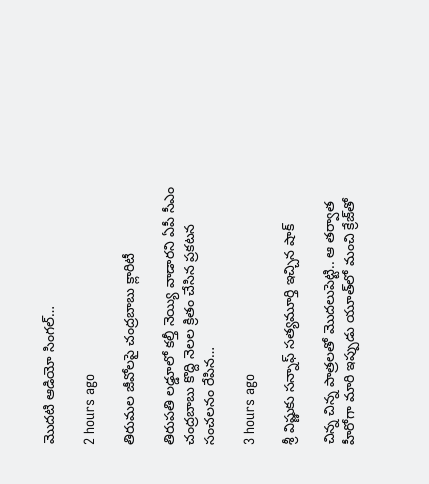మొదటి ఆడియో సింగల్…

2 hours ago

తిరుమల జీవోలపై చంద్రబాబు క్లారిటీ

తిరుపతి లడ్డూలో కల్తీ నెయ్యి వాడారని ఏపీ సీఎం చంద్రబాబు కొద్ది నెలల క్రితం చేసిన ప్రకటన సంచలనం రేపిన…

3 hours ago

శ్రీ విష్ణుకు సన్నాఫ్ సత్యమూర్తి ఇచ్చిన షాక్

చిన్న చిన్న పాత్రలతో మొదలుపెట్టి.. ఆ తర్వాత హీరోగా మారి ఇప్పుడు యూత్‌లో మంచి క్రేజ్‌తో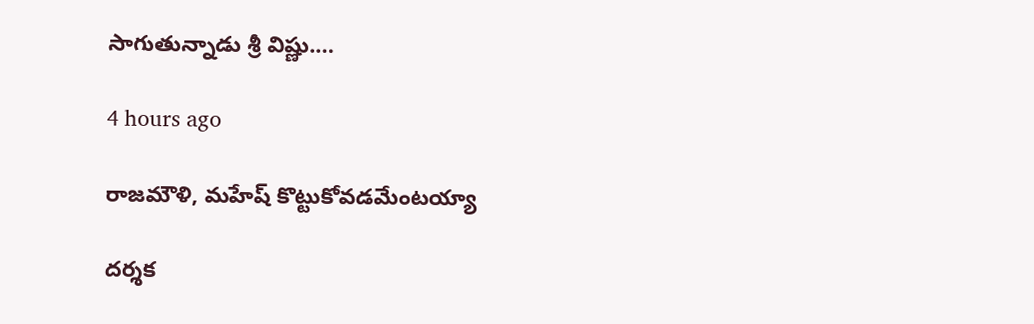సాగుతున్నాడు శ్రీ విష్ణు.…

4 hours ago

రాజమౌళి, మహేష్ కొట్టుకోవడమేంటయ్యా

దర్శక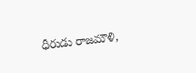ధీరుడు రాజమౌళి,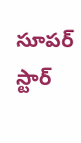సూపర్ స్టార్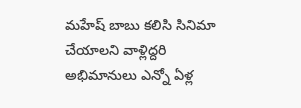మహేష్ బాబు కలిసి సినిమా చేయాలని వాళ్లిద్దరి అభిమానులు ఎన్నో ఏళ్ల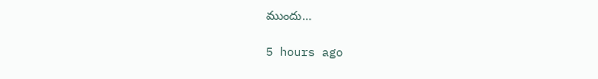ముందు…

5 hours ago